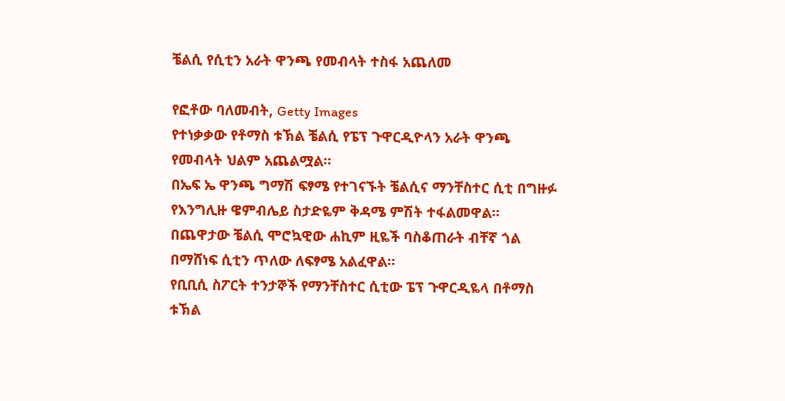ቼልሲ የሲቲን አራት ዋንጫ የመብላት ተስፋ አጨለመ

የፎቶው ባለመብት, Getty Images
የተነቃቃው የቶማስ ቱኽል ቼልሲ የፔፕ ጉዋርዲዮላን አራት ዋንጫ የመብላት ህልም አጨልሟል።
በኤፍ ኤ ዋንጫ ግማሽ ፍፃሜ የተገናኙት ቼልሲና ማንቸስተር ሲቲ በግዙፉ የእንግሊዙ ዌምብሌይ ስታድዬም ቅዳሜ ምሽት ተፋልመዋል።
በጨዋታው ቼልሲ ሞሮኳዊው ሐኪም ዚዬች ባስቆጠራት ብቸኛ ጎል በማሸነፍ ሲቲን ጥለው ለፍፃሜ አልፈዋል።
የቢቢሲ ስፖርት ተንታኞች የማንቸስተር ሲቲው ፔፕ ጉዋርዲዬላ በቶማስ ቱኽል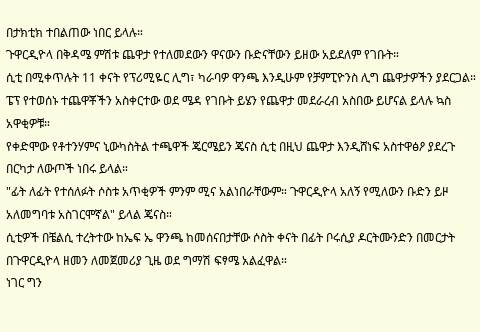በታክቲክ ተበልጠው ነበር ይላሉ።
ጉዋርዲዮላ በቅዳሜ ምሽቱ ጨዋታ የተለመደውን ዋናውን ቡድናቸውን ይዘው አይደለም የገቡት።
ሲቲ በሚቀጥሉት 11 ቀናት የፕሪሚዬር ሊግ፣ ካራባዎ ዋንጫ እንዲሁም የቻምፒዮንስ ሊግ ጨዋታዎችን ያደርጋል።
ፔፕ የተወሰኑ ተጨዋቾችን አስቀርተው ወደ ሜዳ የገቡት ይሄን የጨዋታ መደራረብ አስበው ይሆናል ይላሉ ኳስ አዋቂዎቹ።
የቀድሞው የቶተንሃምና ኒውካስትል ተጫዋች ጄርሜይን ጄናስ ሲቲ በዚህ ጨዋታ እንዲሸነፍ አስተዋፅዖ ያደረጉ በርካታ ለውጦች ነበሩ ይላል።
"ፊት ለፊት የተሰለፉት ሶስቱ አጥቂዎች ምንም ሚና አልነበራቸውም። ጉዋርዲዮላ አለኝ የሚለውን ቡድን ይዞ አለመግባቱ አስገርሞኛል" ይላል ጄናስ።
ሲቲዎች በቼልሲ ተረትተው ከኤፍ ኤ ዋንጫ ከመሰናበታቸው ሶስት ቀናት በፊት ቦሩሲያ ዶርትሙንድን በመርታት በጉዋርዲዮላ ዘመን ለመጀመሪያ ጊዜ ወደ ግማሽ ፍፃሜ አልፈዋል።
ነገር ግን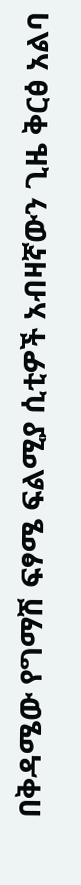በቅዳሜው የግማሽ ፍፃሜ ፍልሚያ ሲቲዎች አብዛኛውን ጊዜ ቅርፅ አልባ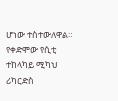ሆነው ተስተውለዋል።
የቀድሞው የሲቲ ተከላካይ ሚካህ ሪካርድስ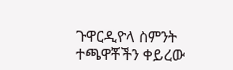ጉዋርዲዮላ ስምንት ተጫዋቾችን ቀይረው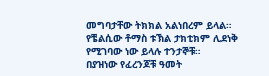መግባታቸው ትክክል አልነበረም ይላል።
የቼልሲው ቶማስ ቱኽል ታክቲክም ሊደነቅ የሚገባው ነው ይላሉ ተንታኞቹ።
በያዝነው የፈረንጆቹ ዓመት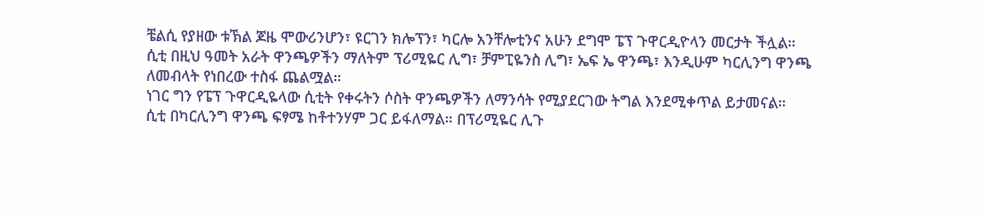ቼልሲ የያዘው ቱኽል ጆዜ ሞውሪንሆን፣ ዩርገን ክሎፕን፣ ካርሎ አንቸሎቲንና አሁን ደግሞ ፔፕ ጉዋርዲዮላን መርታት ችሏል።
ሲቲ በዚህ ዓመት አራት ዋንጫዎችን ማለትም ፕሪሚዬር ሊግ፣ ቻምፒዬንስ ሊግ፣ ኤፍ ኤ ዋንጫ፣ እንዲሁም ካርሊንግ ዋንጫ ለመብላት የነበረው ተስፋ ጨልሟል።
ነገር ግን የፔፕ ጉዋርዲዬላው ሲቲት የቀሩትን ሶስት ዋንጫዎችን ለማንሳት የሚያደርገው ትግል እንደሚቀጥል ይታመናል።
ሲቲ በካርሊንግ ዋንጫ ፍፃሜ ከቶተንሃም ጋር ይፋለማል። በፕሪሚዬር ሊጉ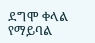ደግሞ ቀላል የማይባል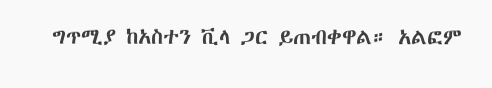ግጥሚያ ከአስተን ቪላ ጋር ይጠብቀዋል። አልፎም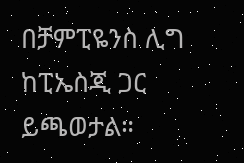በቻምፒዬንስ ሊግ ከፒኤስጂ ጋር ይጫወታል።